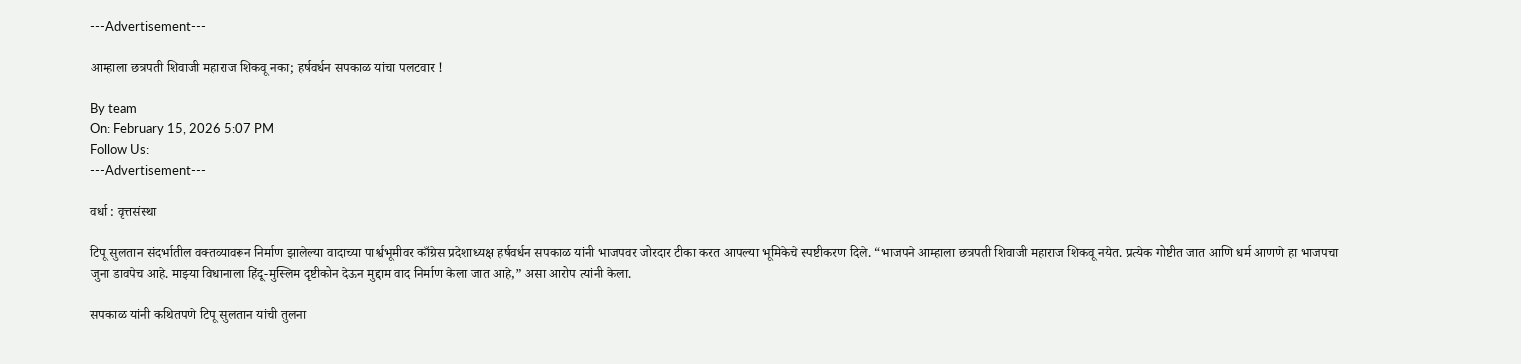---Advertisement---

आम्हाला छत्रपती शिवाजी महाराज शिकवू नका; हर्षवर्धन सपकाळ यांचा पलटवार !

By team
On: February 15, 2026 5:07 PM
Follow Us:
---Advertisement---

वर्धा : वृत्तसंस्था

टिपू सुलतान संदर्भातील वक्तव्यावरून निर्माण झालेल्या वादाच्या पार्श्वभूमीवर काँग्रेस प्रदेशाध्यक्ष हर्षवर्धन सपकाळ यांनी भाजपवर जोरदार टीका करत आपल्या भूमिकेचे स्पष्टीकरण दिले. “भाजपने आम्हाला छत्रपती शिवाजी महाराज शिकवू नयेत. प्रत्येक गोष्टीत जात आणि धर्म आणणे हा भाजपचा जुना डावपेच आहे. माझ्या विधानाला हिंदू-मुस्लिम दृष्टीकोन देऊन मुद्दाम वाद निर्माण केला जात आहे,” असा आरोप त्यांनी केला.

सपकाळ यांनी कथितपणे टिपू सुलतान यांची तुलना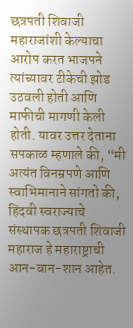छत्रपती शिवाजी महाराजांशी केल्याचा आरोप करत भाजपने त्यांच्यावर टीकेची झोड उठवली होती आणि माफीची मागणी केली होती. यावर उत्तर देताना सपकाळ म्हणाले की, “मी अत्यंत विनम्रपणे आणि स्वाभिमानाने सांगतो की, हिंदवी स्वराज्याचे संस्थापक छत्रपती शिवाजी महाराज हे महाराष्ट्राची आन-बान-शान आहेत.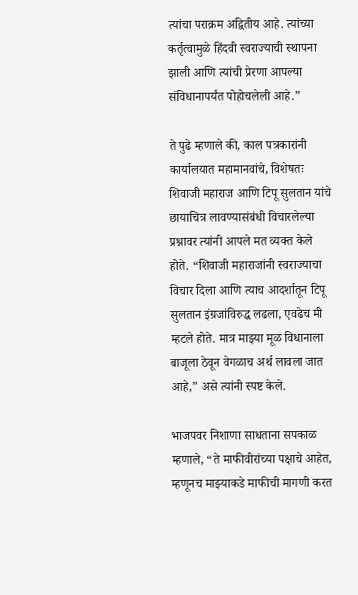त्यांचा पराक्रम अद्वितीय आहे. त्यांच्या कर्तृत्वामुळे हिंदवी स्वराज्याची स्थापना झाली आणि त्यांची प्रेरणा आपल्या संविधानापर्यंत पोहोचलेली आहे.”

ते पुढे म्हणाले की, काल पत्रकारांनी कार्यालयात महामानवांचे, विशेषतः शिवाजी महाराज आणि टिपू सुलतान यांचे छायाचित्र लावण्यासंबंधी विचारलेल्या प्रश्नावर त्यांनी आपले मत व्यक्त केले होते. “शिवाजी महाराजांनी स्वराज्याचा विचार दिला आणि त्याच आदर्शातून टिपू सुलतान इंग्रजांविरुद्ध लढला, एवढेच मी म्हटले होते. मात्र माझ्या मूळ विधानाला बाजूला ठेवून वेगळाच अर्थ लावला जात आहे,” असे त्यांनी स्पष्ट केले.

भाजपवर निशाणा साधताना सपकाळ म्हणाले, “ते माफीवीरांच्या पक्षाचे आहेत, म्हणूनच माझ्याकडे माफीची मागणी करत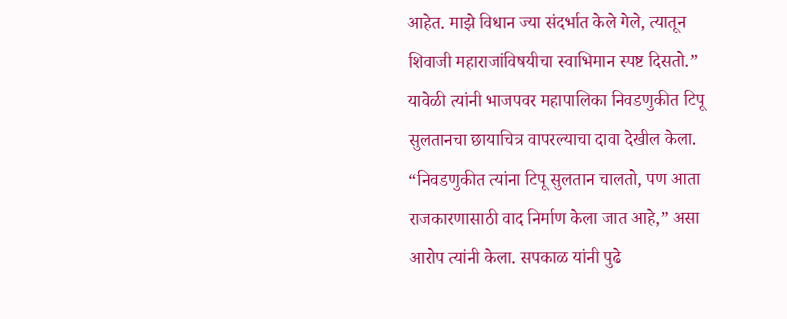आहेत. माझे विधान ज्या संदर्भात केले गेले, त्यातून शिवाजी महाराजांविषयीचा स्वाभिमान स्पष्ट दिसतो.” यावेळी त्यांनी भाजपवर महापालिका निवडणुकीत टिपू सुलतानचा छायाचित्र वापरल्याचा दावा देखील केला. “निवडणुकीत त्यांना टिपू सुलतान चालतो, पण आता राजकारणासाठी वाद निर्माण केला जात आहे,” असा आरोप त्यांनी केला. सपकाळ यांनी पुढे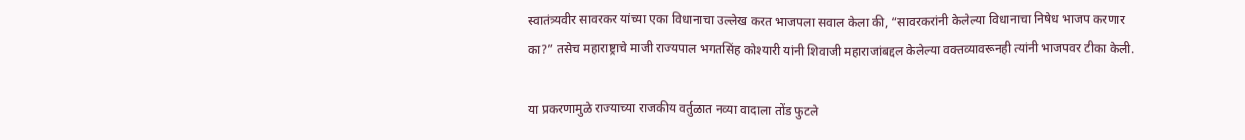स्वातंत्र्यवीर सावरकर यांच्या एका विधानाचा उल्लेख करत भाजपला सवाल केला की, “सावरकरांनी केलेल्या विधानाचा निषेध भाजप करणार का?” तसेच महाराष्ट्राचे माजी राज्यपाल भगतसिंह कोश्यारी यांनी शिवाजी महाराजांबद्दल केलेल्या वक्तव्यावरूनही त्यांनी भाजपवर टीका केली.

या प्रकरणामुळे राज्याच्या राजकीय वर्तुळात नव्या वादाला तोंड फुटले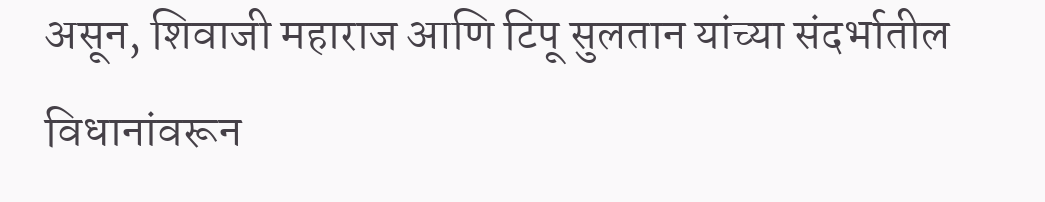असून, शिवाजी महाराज आणि टिपू सुलतान यांच्या संदर्भातील विधानांवरून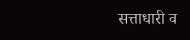सत्ताधारी व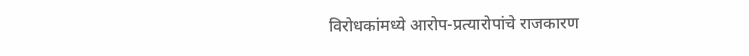विरोधकांमध्ये आरोप-प्रत्यारोपांचे राजकारण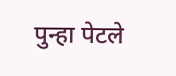पुन्हा पेटले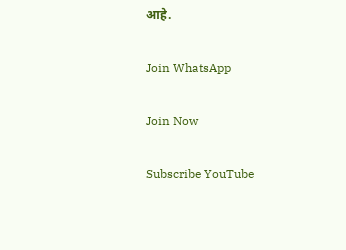आहे.

Join WhatsApp

Join Now

Subscribe YouTube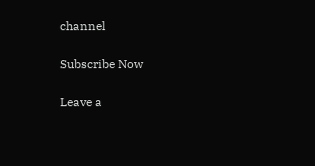channel

Subscribe Now

Leave a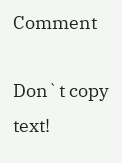Comment

Don`t copy text!